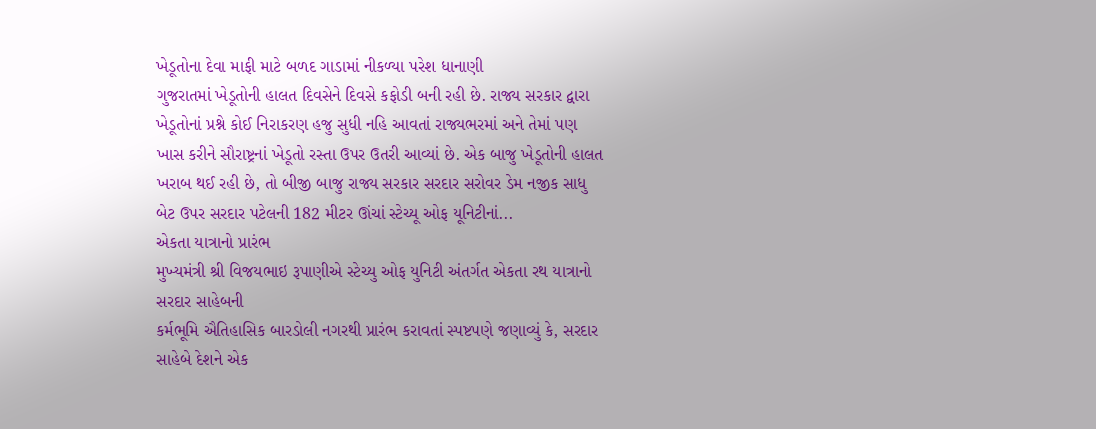ખેડૂતોના દેવા માફી માટે બળદ ગાડામાં નીકળ્યા પરેશ ધાનાણી
ગુજરાતમાં ખેડૂતોની હાલત દિવસેને દિવસે કફોડી બની રહી છે. રાજ્ય સરકાર દ્વારા ખેડૂતોનાં પ્રશ્ને કોઈ નિરાકરણ હજુ સુધી નહિ આવતાં રાજ્યભરમાં અને તેમાં પણ ખાસ કરીને સૌરાષ્ટ્રનાં ખેડૂતો રસ્તા ઉપર ઉતરી આવ્યાં છે. એક બાજુ ખેડૂતોની હાલત ખરાબ થઈ રહી છે, તો બીજી બાજુ રાજ્ય સરકાર સરદાર સરોવર ડેમ નજીક સાધુ બેટ ઉપર સરદાર પટેલની 182 મીટર ઊંચાં સ્ટેચ્યૂ ઓફ યૂનિટીનાં...
એકતા યાત્રાનો પ્રારંભ
મુખ્યમંત્રી શ્રી વિજયભાઇ રૂપાણીએ સ્ટેચ્યુ ઓફ યુનિટી અંતર્ગત એકતા રથ યાત્રાનો સરદાર સાહેબની
કર્મભૂમિ ઐતિહાસિક બારડોલી નગરથી પ્રારંભ કરાવતાં સ્પષ્ટપણે જણાવ્યું કે, સરદાર સાહેબે દેશને એક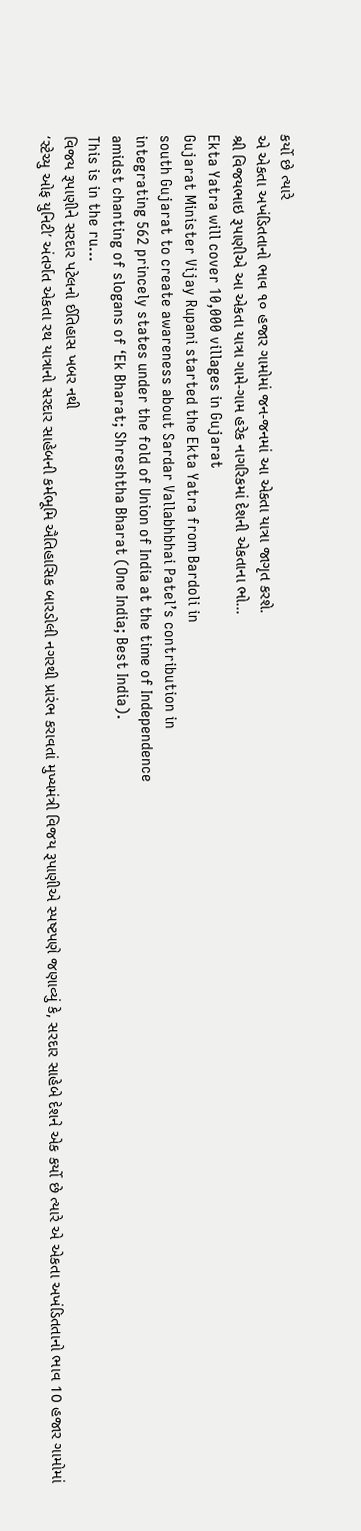કર્યો છે ત્યારે
એ એકતા અખંડિતતાનો ભાવ ૧૦ હજાર ગામોમાં જન-જનમાં આ એકતા યાત્રા જાગૃત કરશે.
શ્રી વિજયભાઇ રૂપાણીએ આ એકતા યાત્રા ગામે-ગામ હરેક નાગરિકમાં દેશની એકતાના ભો...
Ekta Yatra will cover 10,000 villages in Gujarat
Gujarat Minister Vijay Rupani started the Ekta Yatra from Bardoli in
south Gujarat to create awareness about Sardar Vallabhbhai Patel’s contribution in
integrating 562 princely states under the fold of Union of India at the time of Independence
amidst chanting of slogans of ‘Ek Bharat; Shreshtha Bharat (One India; Best India).
This is in the ru...
વિજય રૂપાણીને સરદાર પટેલનો ઈતિહાસ ખબર નથી
‘સ્ટેચ્યુ ઓફ યુનિટી’ અંતર્ગત એકતા રથ યાત્રાનો સરદાર સાહેબની કર્મભૂમિ ઐતિહાસિક બારડોલી નગરથી પ્રારંભ કરાવતાં મુખ્યમંત્રી વિજય રૂપાણીએ સ્પષ્ટપણે જણાવ્યું કે, સરદાર સાહેબે દેશને એક કર્યો છે ત્યારે એ એકતા અખંડિતતાનો ભાવ 10 હજાર ગામોમાં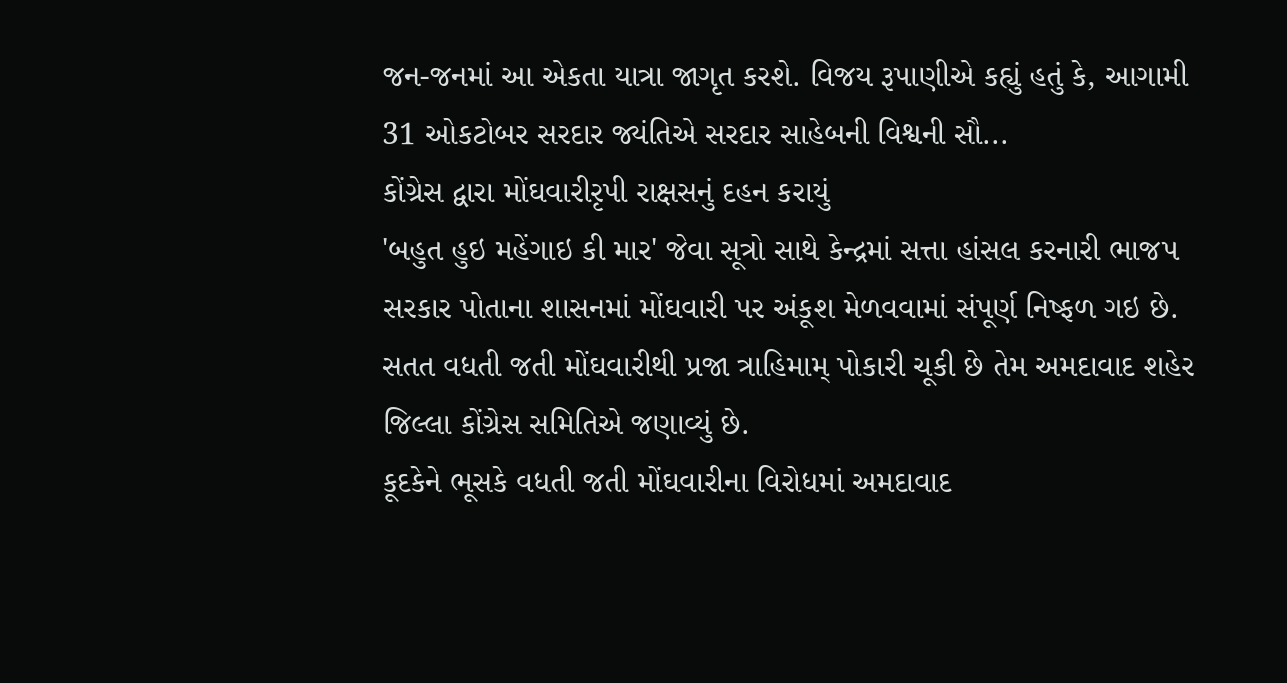જન-જનમાં આ એકતા યાત્રા જાગૃત કરશે. વિજય રૂપાણીએ કહ્યું હતું કે, આગામી 31 ઓકટોબર સરદાર જ્યંતિએ સરદાર સાહેબની વિશ્વની સૌ...
કોંગ્રેસ દ્વારા મોંઘવારીરૃપી રાક્ષસનું દહન કરાયું
'બહુત હુઇ મહેંગાઇ કી માર' જેવા સૂત્રો સાથે કેન્દ્રમાં સત્તા હાંસલ કરનારી ભાજપ સરકાર પોતાના શાસનમાં મોંઘવારી પર અંકૂશ મેળવવામાં સંપૂર્ણ નિષ્ફળ ગઇ છે. સતત વધતી જતી મોંઘવારીથી પ્રજા ત્રાહિમામ્ પોકારી ચૂકી છે તેમ અમદાવાદ શહેર જિલ્લા કોંગ્રેસ સમિતિએ જણાવ્યું છે.
કૂદકેને ભૂસકે વધતી જતી મોંઘવારીના વિરોધમાં અમદાવાદ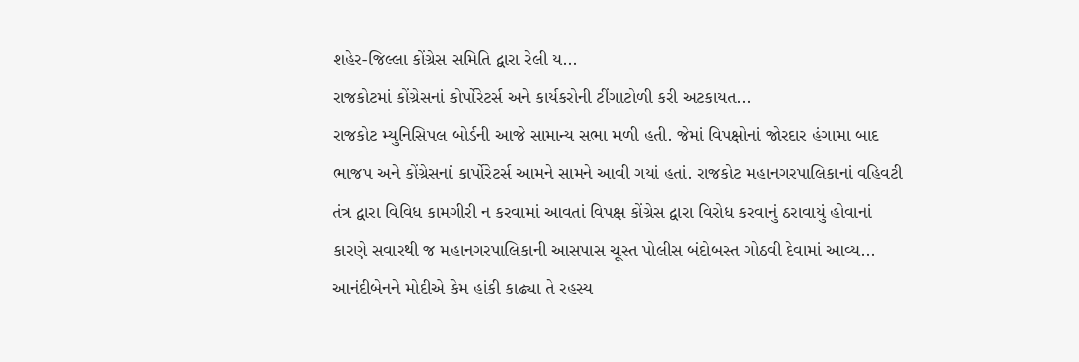શહેર-જિલ્લા કોંગ્રેસ સમિતિ દ્વારા રેલી ય...
રાજકોટમાં કોંગ્રેસનાં કોર્પોરેટર્સ અને કાર્યકરોની ટીંગાટોળી કરી અટકાયત...
રાજકોટ મ્યુનિસિપલ બોર્ડની આજે સામાન્ય સભા મળી હતી. જેમાં વિપક્ષોનાં જોરદાર હંગામા બાદ ભાજપ અને કોંગ્રેસનાં કાર્પોરેટર્સ આમને સામને આવી ગયાં હતાં. રાજકોટ મહાનગરપાલિકાનાં વહિવટી તંત્ર દ્વારા વિવિધ કામગીરી ન કરવામાં આવતાં વિપક્ષ કોંગ્રેસ દ્વારા વિરોધ કરવાનું ઠરાવાયું હોવાનાં કારણે સવારથી જ મહાનગરપાલિકાની આસપાસ ચૂસ્ત પોલીસ બંદોબસ્ત ગોઠવી દેવામાં આવ્ય...
આનંદીબેનને મોદીએ કેમ હાંકી કાઢ્યા તે રહસ્ય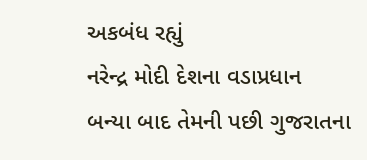અકબંધ રહ્યું
નરેન્દ્ર મોદી દેશના વડાપ્રધાન બન્યા બાદ તેમની પછી ગુજરાતના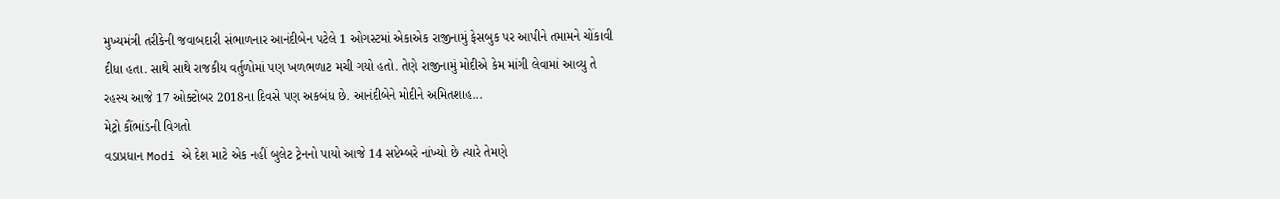મુખ્યમંત્રી તરીકેની જવાબદારી સંભાળનાર આનંદીબેન પટેલે 1 ઓગસ્ટમાં એકાએક રાજીનામું ફેસબુક પર આપીને તમામને ચોંકાવી દીધા હતા. સાથે સાથે રાજકીય વર્તુળોમાં પણ ખળભળાટ મચી ગયો હતો. તેણે રાજીનામું મોદીએ કેમ માંગી લેવામાં આવ્યુ તે રહસ્ય આજે 17 ઓક્ટોબર 2018ના દિવસે પણ અકબંધ છે. આનંદીબેને મોદીને અમિતશાહ...
મેટ્રો કૌંભાંડની વિગતો
વડાપ્રધાન Modi એ દેશ માટે એક નહીં બુલેટ ટ્રેનનો પાયો આજે 14 સપ્ટેમ્બરે નાંખ્યો છે ત્યારે તેમણે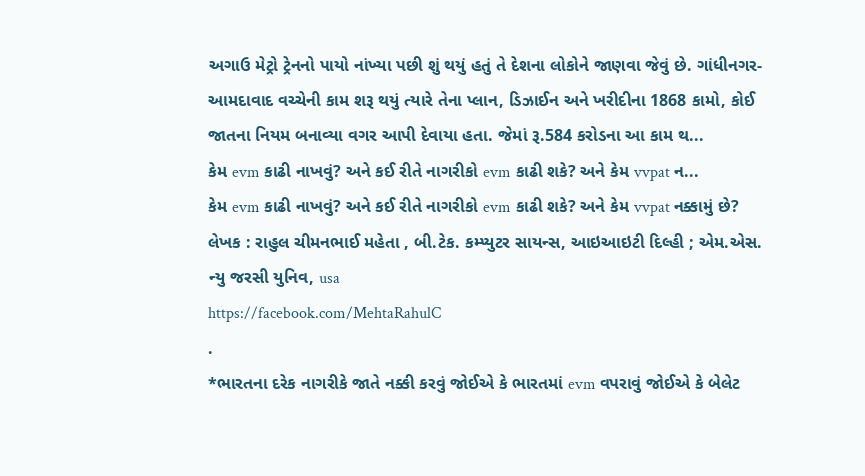અગાઉ મેટ્રો ટ્રેનનો પાયો નાંખ્યા પછી શું થયું હતું તે દેશના લોકોને જાણવા જેવું છે. ગાંધીનગર-આમદાવાદ વચ્ચેની કામ શરૂ થયું ત્યારે તેના પ્લાન, ડિઝાઈન અને ખરીદીના 1868 કામો, કોઈ જાતના નિયમ બનાવ્યા વગર આપી દેવાયા હતા. જેમાં રૂ.584 કરોડના આ કામ થ...
કેમ evm કાઢી નાખવું? અને કઈ રીતે નાગરીકો evm કાઢી શકે? અને કેમ vvpat ન...
કેમ evm કાઢી નાખવું? અને કઈ રીતે નાગરીકો evm કાઢી શકે? અને કેમ vvpat નક્કામું છે?
લેખક : રાહુલ ચીમનભાઈ મહેતા , બી.ટેક. કમ્પ્યુટર સાયન્સ, આઇઆઇટી દિલ્હી ; એમ.એસ. ન્યુ જરસી યુનિવ, usa
https://facebook.com/MehtaRahulC
.
*ભારતના દરેક નાગરીકે જાતે નક્કી કરવું જોઈએ કે ભારતમાં evm વપરાવું જોઈએ કે બેલેટ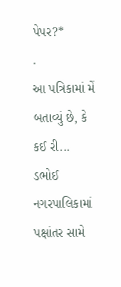પેપર?*
.
આ પત્રિકામાં મેં બતાવ્યું છે, કે કઈ રી...
ડભોઈ નગરપાલિકામાં પક્ષાંતર સામે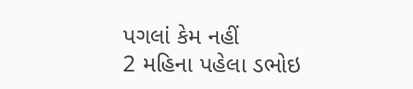પગલાં કેમ નહીં
2 મહિના પહેલા ડભોઇ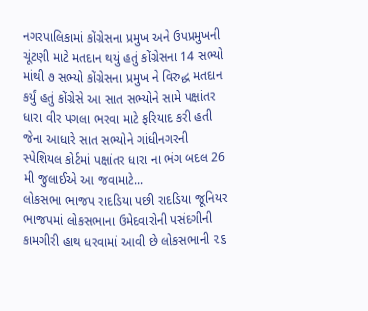નગરપાલિકામાં કોંગ્રેસના પ્રમુખ અને ઉપપ્રમુખની ચૂંટણી માટે મતદાન થયું હતું કોંગ્રેસના 14 સભ્યો માંથી ૭ સભ્યો કોંગ્રેસના પ્રમુખ ને વિરુદ્ધ મતદાન કર્યું હતું કોંગ્રેસે આ સાત સભ્યોને સામે પક્ષાંતર ધારા વીર પગલા ભરવા માટે ફરિયાદ કરી હતી જેના આધારે સાત સભ્યોને ગાંધીનગરની સ્પેશિયલ કોર્ટમાં પક્ષાંતર ધારા ના ભંગ બદલ 26 મી જુલાઈએ આ જવામાટે...
લોકસભા ભાજપ રાદડિયા પછી રાદડિયા જૂનિયર
ભાજપમાં લોકસભાના ઉમેદવારોની પસંદગીની કામગીરી હાથ ધરવામાં આવી છે લોકસભાની ૨૬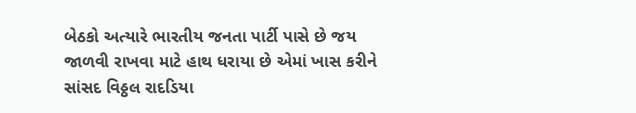બેઠકો અત્યારે ભારતીય જનતા પાર્ટી પાસે છે જય જાળવી રાખવા માટે હાથ ધરાયા છે એમાં ખાસ કરીને સાંસદ વિઠ્ઠલ રાદડિયા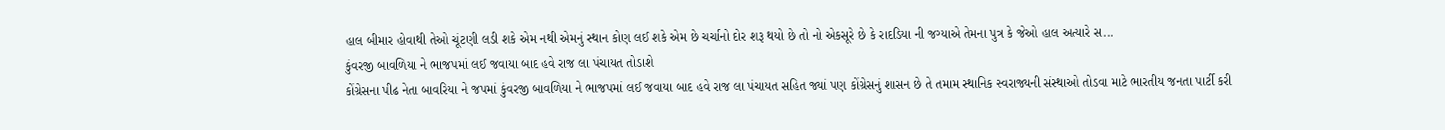હાલ બીમાર હોવાથી તેઓ ચૂંટણી લડી શકે એમ નથી એમનું સ્થાન કોણ લઈ શકે એમ છે ચર્ચાનો દોર શરૂ થયો છે તો નો એકસૂરે છે કે રાદડિયા ની જગ્યાએ તેમના પુત્ર કે જેઓ હાલ અત્યારે સ...
કુંવરજી બાવળિયા ને ભાજપમાં લઈ જવાયા બાદ હવે રાજ લા પંચાયત તોડાશે
કોંગ્રેસના પીઢ નેતા બાવરિયા ને જપમાં કુંવરજી બાવળિયા ને ભાજપમાં લઈ જવાયા બાદ હવે રાજ લા પંચાયત સહિત જ્યાં પણ કોંગ્રેસનું શાસન છે તે તમામ સ્થાનિક સ્વરાજ્યની સંસ્થાઓ તોડવા માટે ભારતીય જનતા પાર્ટી કરી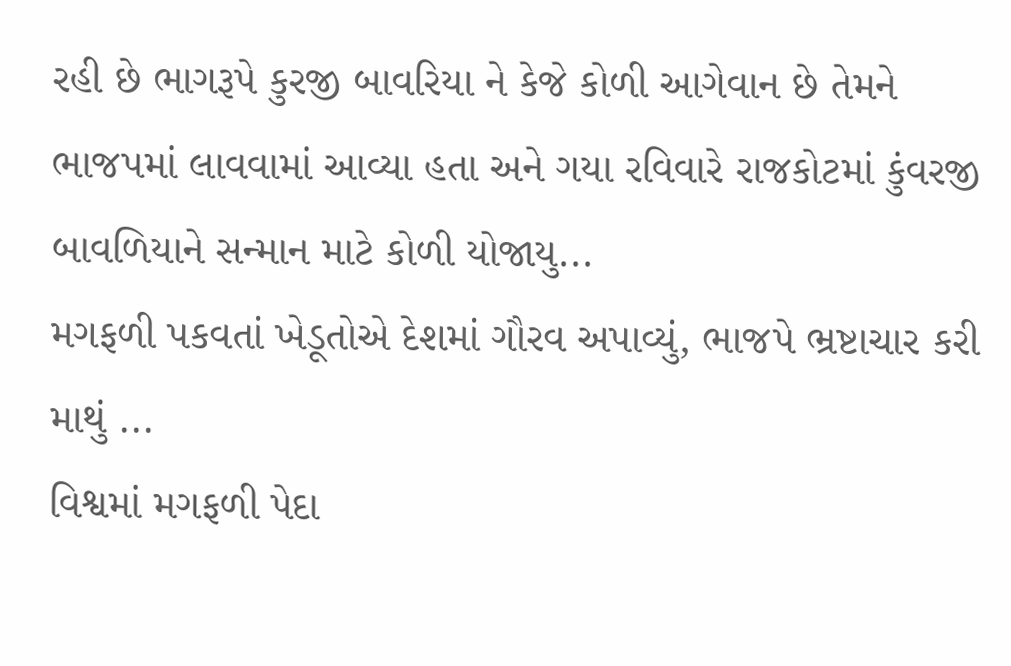રહી છે ભાગરૂપે કુરજી બાવરિયા ને કેજે કોળી આગેવાન છે તેમને ભાજપમાં લાવવામાં આવ્યા હતા અને ગયા રવિવારે રાજકોટમાં કુંવરજી બાવળિયાને સન્માન માટે કોળી યોજાયુ...
મગફળી પકવતાં ખેડૂતોએ દેશમાં ગૌરવ અપાવ્યું, ભાજપે ભ્રષ્ટાચાર કરી માથું ...
વિશ્વમાં મગફળી પેદા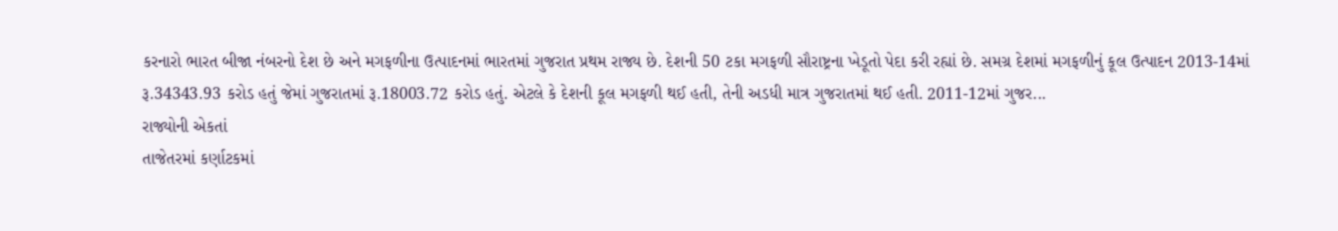કરનારો ભારત બીજા નંબરનો દેશ છે અને મગફળીના ઉત્પાદનમાં ભારતમાં ગુજરાત પ્રથમ રાજ્ય છે. દેશની 50 ટકા મગફળી સૌરાષ્ટ્રના ખેડૂતો પેદા કરી રહ્યાં છે. સમગ્ર દેશમાં મગફળીનું કૂલ ઉત્પાદન 2013-14માં રૂ.34343.93 કરોડ હતું જેમાં ગુજરાતમાં રૂ.18003.72 કરોડ હતું. એટલે કે દેશની કૂલ મગફળી થઈ હતી, તેની અડધી માત્ર ગુજરાતમાં થઈ હતી. 2011-12માં ગુજર...
રાજ્યોની એકતાં
તાજેતરમાં કર્ણાટકમાં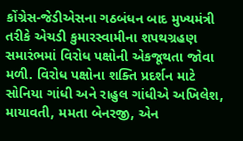કોંગ્રેસ-જેડીએસના ગઠબંધન બાદ મુખ્યમંત્રી તરીકે એચડી કુમારસ્વામીના શપથગ્રહણ સમારંભમાં વિરોધ પક્ષોની એકજૂથતા જોવા મળી. વિરોધ પક્ષોના શક્તિ પ્રદર્શન માટે સોનિયા ગાંધી અને રાહુલ ગાંધીએ અખિલેશ, માયાવતી, મમતા બેનરજી, એન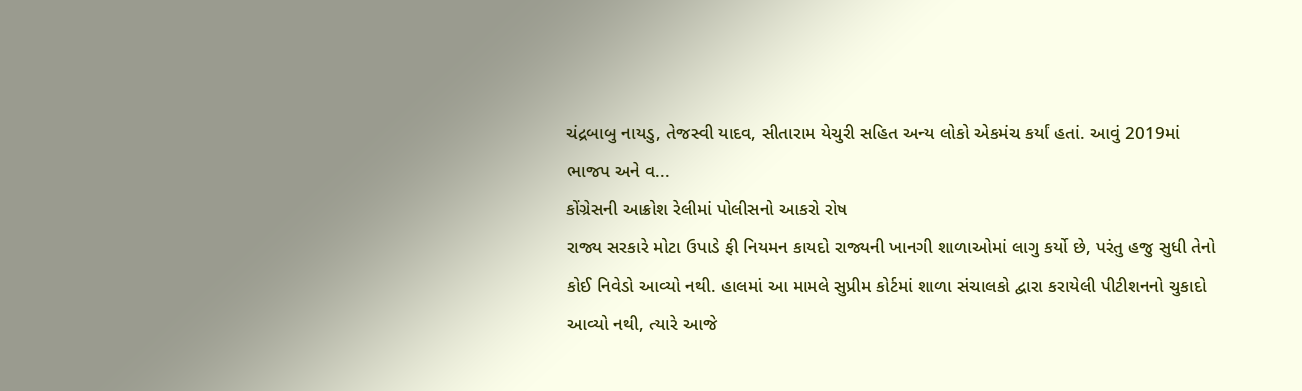ચંદ્રબાબુ નાયડુ, તેજસ્વી યાદવ, સીતારામ યેચુરી સહિત અન્ય લોકો એકમંચ કર્યાં હતાં. આવું 2019માં ભાજપ અને વ...
કોંગ્રેસની આક્રોશ રેલીમાં પોલીસનો આકરો રોષ
રાજ્ય સરકારે મોટા ઉપાડે ફી નિયમન કાયદો રાજ્યની ખાનગી શાળાઓમાં લાગુ કર્યો છે, પરંતુ હજુ સુધી તેનો કોઈ નિવેડો આવ્યો નથી. હાલમાં આ મામલે સુપ્રીમ કોર્ટમાં શાળા સંચાલકો દ્વારા કરાયેલી પીટીશનનો ચુકાદો આવ્યો નથી, ત્યારે આજે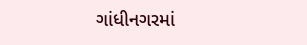ગાંધીનગરમાં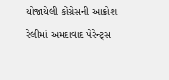યોજાયેલી કોંગ્રેસની આક્રોશ રેલીમાં અમદાવાદ પેરેન્ટ્સ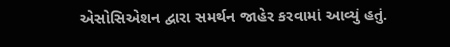એસોસિએશન દ્વારા સમર્થન જાહેર કરવામાં આવ્યું હતું.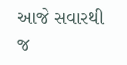આજે સવારથી જ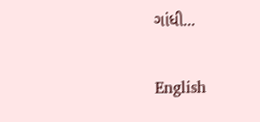ગાંધી...

English